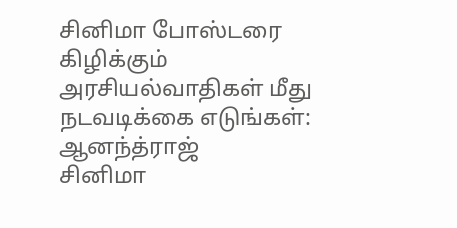சினிமா போஸ்டரை கிழிக்கும் அரசியல்வாதிகள் மீது நடவடிக்கை எடுங்கள்: ஆனந்த்ராஜ்
சினிமா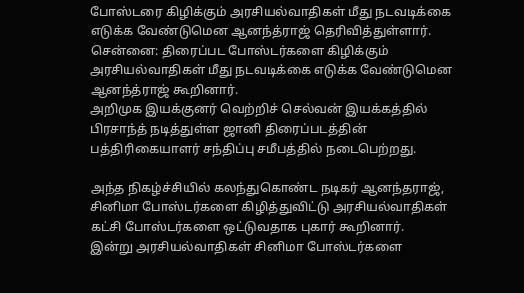போஸ்டரை கிழிக்கும் அரசியல்வாதிகள் மீது நடவடிக்கை எடுக்க வேண்டுமென ஆனந்த்ராஜ் தெரிவித்துள்ளார்.
சென்னை: திரைப்பட போஸ்டர்களை கிழிக்கும் அரசியல்வாதிகள் மீது நடவடிக்கை எடுக்க வேண்டுமென ஆனந்த்ராஜ் கூறினார்.
அறிமுக இயக்குனர் வெற்றிச் செல்வன் இயக்கத்தில் பிரசாந்த் நடித்துள்ள ஜானி திரைப்படத்தின் பத்திரிகையாளர் சந்திப்பு சமீபத்தில் நடைபெற்றது.

அந்த நிகழ்ச்சியில் கலந்துகொண்ட நடிகர் ஆனந்தராஜ், சினிமா போஸ்டர்களை கிழித்துவிட்டு அரசியல்வாதிகள் கட்சி போஸ்டர்களை ஒட்டுவதாக புகார் கூறினார்.
இன்று அரசியல்வாதிகள் சினிமா போஸ்டர்களை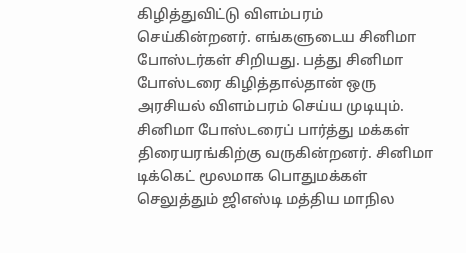கிழித்துவிட்டு விளம்பரம் செய்கின்றனர். எங்களுடைய சினிமா போஸ்டர்கள் சிறியது. பத்து சினிமா போஸ்டரை கிழித்தால்தான் ஒரு அரசியல் விளம்பரம் செய்ய முடியும்.
சினிமா போஸ்டரைப் பார்த்து மக்கள் திரையரங்கிற்கு வருகின்றனர். சினிமா டிக்கெட் மூலமாக பொதுமக்கள் செலுத்தும் ஜிஎஸ்டி மத்திய மாநில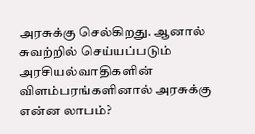அரசுக்கு செல்கிறது. ஆனால் சுவற்றில் செய்யப்படும் அரசியல்வாதிகளின் விளம்பரங்களினால் அரசுக்கு என்ன லாபம்?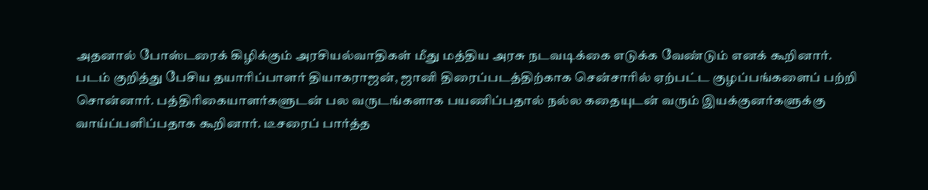அதனால் போஸ்டரைக் கிழிக்கும் அரசியல்வாதிகள் மீது மத்திய அரசு நடவடிக்கை எடுக்க வேண்டும் எனக் கூறினார்.
படம் குறித்து பேசிய தயாரிப்பாளர் தியாகராஜன், ஜானி திரைப்படத்திற்காக சென்சாரில் ஏற்பட்ட குழப்பங்களைப் பற்றி சொன்னார். பத்திரிகையாளர்களுடன் பல வருடங்களாக பயணிப்பதால் நல்ல கதையுடன் வரும் இயக்குனர்களுக்கு வாய்ப்பளிப்பதாக கூறினார். டீசரைப் பார்த்த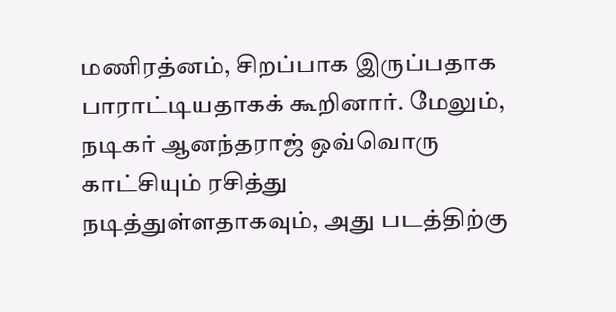மணிரத்னம், சிறப்பாக இருப்பதாக பாராட்டியதாகக் கூறினார். மேலும், நடிகர் ஆனந்தராஜ் ஒவ்வொரு காட்சியும் ரசித்து நடித்துள்ளதாகவும், அது படத்திற்கு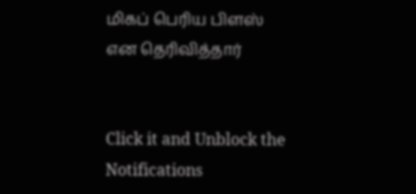மிகப் பெரிய பிளஸ் என தெரிவித்தார்


Click it and Unblock the Notifications